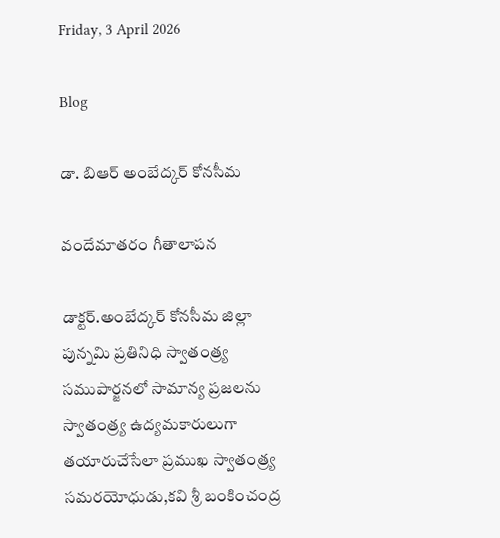Friday, 3 April 2026

Blog

డా. బిఆర్ అంబేద్కర్ కోనసీమ

వందేమాతరం గీతాలాపన

డాక్టర్.అంబేద్కర్ కోనసీమ జిల్లా పున్నమి ప్రతినిధి స్వాతంత్ర్య సముపార్జనలో సామాన్య ప్రజలను స్వాతంత్ర్య ఉద్యమకారులుగా తయారుచేసేలా ప్రముఖ స్వాతంత్ర్య సమరయోధుడు,కవి శ్రీ బంకించంద్ర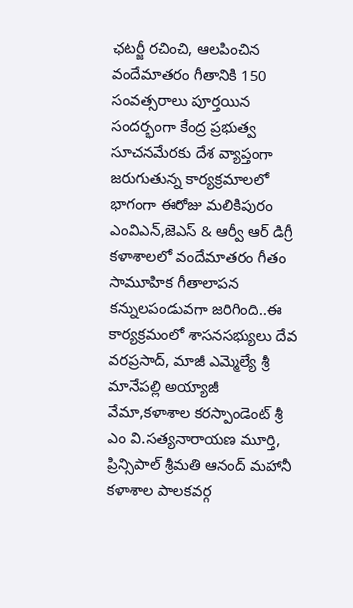ఛటర్జీ రచించి, ఆలపించిన వందేమాతరం గీతానికి 150 సంవత్సరాలు పూర్తయిన సందర్భంగా కేంద్ర ప్రభుత్వ సూచనమేరకు దేశ వ్యాప్తంగా జరుగుతున్న కార్యక్రమాలలో భాగంగా ఈరోజు మలికిపురం ఎంవిఎన్,జెఎస్ & ఆర్వీ ఆర్ డిగ్రీ కళాశాలలో వందేమాతరం గీతం సామూహిక గీతాలాపన కన్నులపండువగా జరిగింది..ఈ కార్యక్రమంలో శాసనసభ్యులు దేవ వరప్రసాద్, మాజీ ఎమ్మెల్యే శ్రీ మానేపల్లి అయ్యాజీ వేమా,కళాశాల కరస్పాండెంట్ శ్రీ ఎం వి.సత్యనారాయణ మూర్తి, ప్రిన్సిపాల్ శ్రీమతి ఆనంద్ మహానీ కళాశాల పాలకవర్గ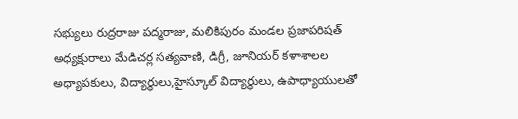సభ్యులు రుద్రరాజు పద్మరాజు, మలికిపురం మండల ప్రజాపరిషత్ అధ్యక్షురాలు మేడిచర్ల సత్యవాణి, డిగ్రీ, జూనియర్ కళాశాలల అధ్యాపకులు, విద్యార్థులు,హైస్కూల్ విద్యార్థులు, ఉపాధ్యాయులతో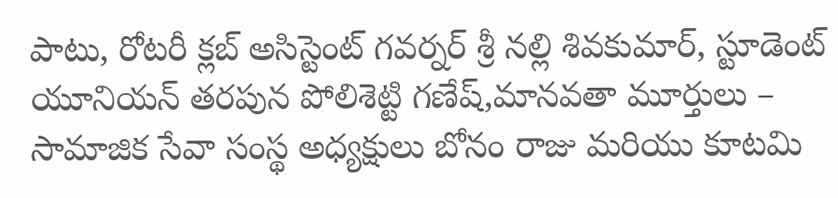పాటు, రోటరీ క్లబ్ అసిస్టెంట్ గవర్నర్ శ్రీ నల్లి శివకుమార్, స్టూడెంట్ యూనియన్ తరపున పోలిశెట్టి గణేష్,మానవతా మూర్తులు – సామాజిక సేవా సంస్థ అధ్యక్షులు బోనం రాజు మరియు కూటమి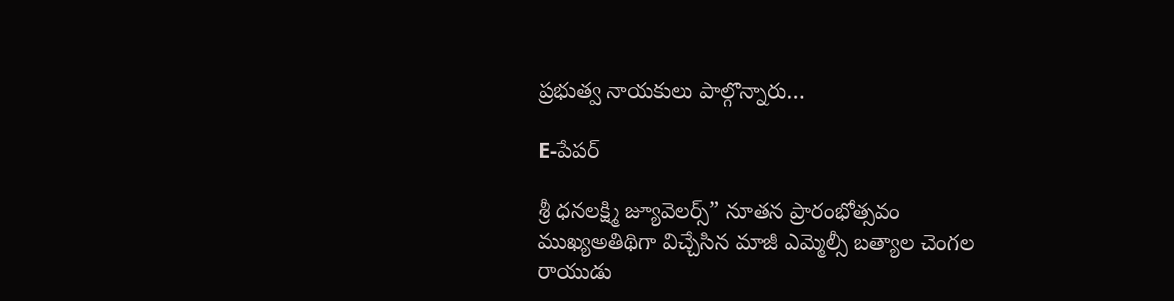ప్రభుత్వ నాయకులు పాల్గొన్నారు…

E-పేపర్

శ్రీ ధనలక్ష్మి జ్యూవెలర్స్” నూతన ప్రారంభోత్సవం ముఖ్యఅతిథిగా విచ్చేసిన మాజీ ఎమ్మెల్సీ బత్యాల చెంగల రాయుడు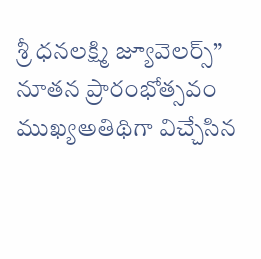శ్రీ ధనలక్ష్మి జ్యూవెలర్స్” నూతన ప్రారంభోత్సవం ముఖ్యఅతిథిగా విచ్చేసిన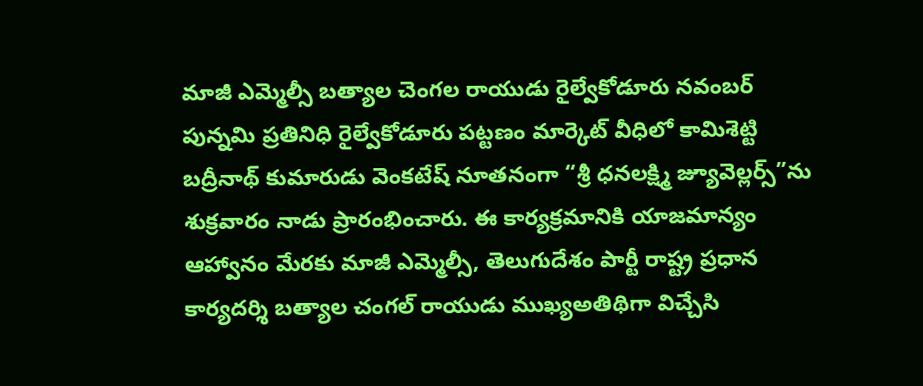మాజీ ఎమ్మెల్సీ బత్యాల చెంగల రాయుడు రైల్వేకోడూరు నవంబర్ పున్నమి ప్రతినిధి రైల్వేకోడూరు పట్టణం మార్కెట్ వీధిలో కామిశెట్టి బద్రీనాథ్ కుమారుడు వెంకటేష్ నూతనంగా “శ్రీ ధనలక్ష్మి జ్యూవెల్లర్స్”ను శుక్రవారం నాడు ప్రారంభించారు. ఈ కార్యక్రమానికి యాజమాన్యం ఆహ్వానం మేరకు మాజీ ఎమ్మెల్సీ, తెలుగుదేశం పార్టీ రాష్ట్ర ప్రధాన కార్యదర్శి బత్యాల చంగల్ రాయుడు ముఖ్యఅతిథిగా విచ్చేసి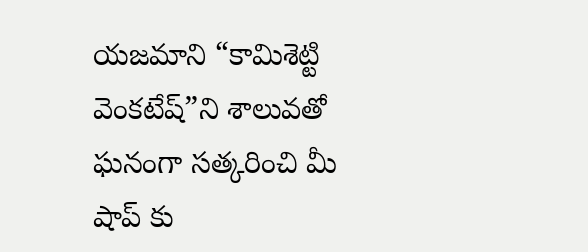యజమాని “కామిశెట్టి వెంకటేష్”ని శాలువతో ఘనంగా సత్కరించి మీ షాప్ కు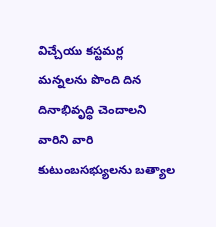విచ్చేయు కస్టమర్ల మన్నలను పొంది దిన దినాభివృద్ధి చెందాలని వారిని వారి కుటుంబసభ్యులను బత్యాల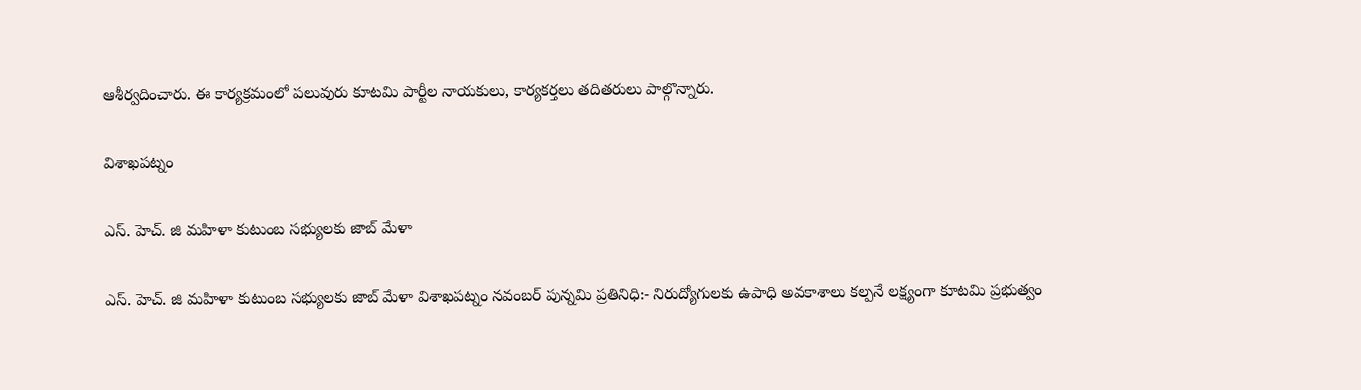ఆశీర్వదించారు. ఈ కార్యక్రమంలో పలువురు కూటమి పార్టీల నాయకులు, కార్యకర్తలు తదితరులు పాల్గొన్నారు.

విశాఖపట్నం

ఎస్. హెచ్. జి మహిళా కుటుంబ సభ్యులకు జాబ్ మేళా

ఎస్. హెచ్. జి మహిళా కుటుంబ సభ్యులకు జాబ్ మేళా విశాఖపట్నం నవంబర్ పున్నమి ప్రతినిధి:- నిరుద్యోగులకు ఉపాధి అవకాశాలు కల్పనే లక్ష్యంగా కూటమి ప్రభుత్వం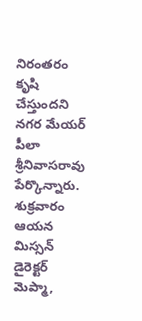నిరంతరం కృషి చేస్తుందని నగర మేయర్ పీలా శ్రీనివాసరావు పేర్కొన్నారు. శుక్రవారం ఆయన మిస్సన్ డైరెక్టర్ మెప్మా,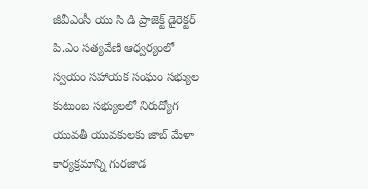జీవీఎంసీ యు సి డి ప్రాజెక్ట్ డైరెక్టర్ పి.ఎం సత్యవేణి ఆధ్వర్యంలో స్వయం సహాయక సంఘం సభ్యుల కుటుంబ సభ్యులలో నిరుద్యోగ యువతీ యువకులకు జాబ్ మేళా కార్యక్రమాన్ని గురజాడ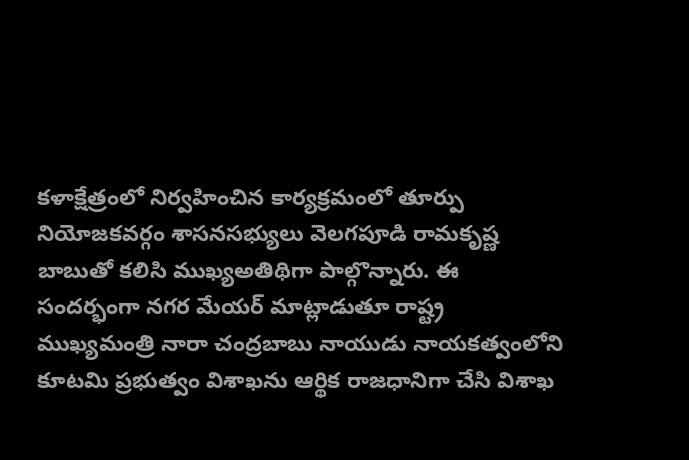కళాక్షేత్రంలో నిర్వహించిన కార్యక్రమంలో తూర్పు నియోజకవర్గం శాసనసభ్యులు వెలగపూడి రామకృష్ణ బాబుతో కలిసి ముఖ్యఅతిథిగా పాల్గొన్నారు. ఈ సందర్భంగా నగర మేయర్ మాట్లాడుతూ రాష్ట్ర ముఖ్యమంత్రి నారా చంద్రబాబు నాయుడు నాయకత్వంలోని కూటమి ప్రభుత్వం విశాఖను ఆర్థిక రాజధానిగా చేసి విశాఖ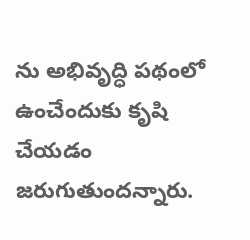ను అభివృద్ధి పథంలో ఉంచేందుకు కృషి చేయడం జరుగుతుందన్నారు.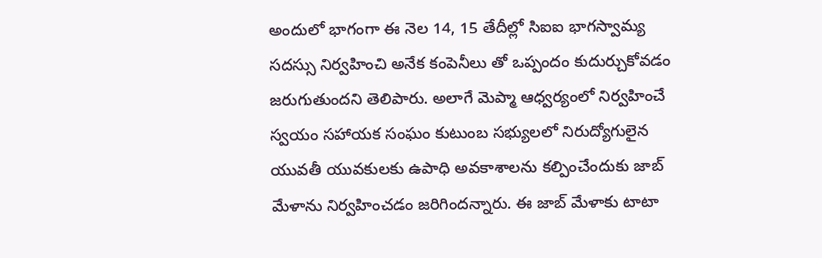అందులో భాగంగా ఈ నెల 14, 15 తేదీల్లో సిఐఐ భాగస్వామ్య సదస్సు నిర్వహించి అనేక కంపెనీలు తో ఒప్పందం కుదుర్చుకోవడం జరుగుతుందని తెలిపారు. అలాగే మెప్మా ఆధ్వర్యంలో నిర్వహించే స్వయం సహాయక సంఘం కుటుంబ సభ్యులలో నిరుద్యోగులైన యువతీ యువకులకు ఉపాధి అవకాశాలను కల్పించేందుకు జాబ్ మేళాను నిర్వహించడం జరిగిందన్నారు. ఈ జాబ్ మేళాకు టాటా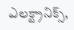ఎలక్ట్రానిక్స్,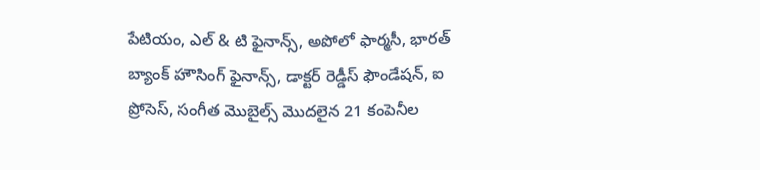పేటియం, ఎల్ & టి ఫైనాన్స్, అపోలో ఫార్మసీ, భారత్ బ్యాంక్ హౌసింగ్ ఫైనాన్స్, డాక్టర్ రెడ్డీస్ ఫౌండేషన్, ఐ ప్రోసెస్, సంగీత మొబైల్స్ మొదలైన 21 కంపెనీల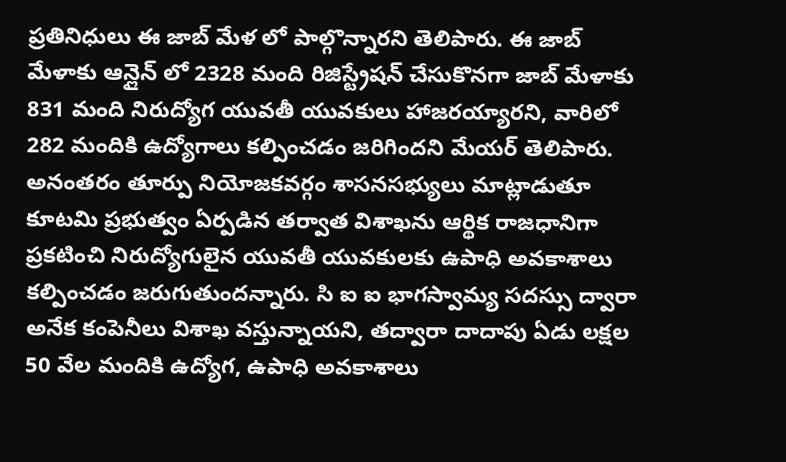ప్రతినిధులు ఈ జాబ్ మేళ లో పాల్గొన్నారని తెలిపారు. ఈ జాబ్ మేళాకు ఆన్లైన్ లో 2328 మంది రిజిస్ట్రేషన్ చేసుకొనగా జాబ్ మేళాకు 831 మంది నిరుద్యోగ యువతీ యువకులు హాజరయ్యారని, వారిలో 282 మందికి ఉద్యోగాలు కల్పించడం జరిగిందని మేయర్ తెలిపారు. అనంతరం తూర్పు నియోజకవర్గం శాసనసభ్యులు మాట్లాడుతూ కూటమి ప్రభుత్వం ఏర్పడిన తర్వాత విశాఖను ఆర్థిక రాజధానిగా ప్రకటించి నిరుద్యోగులైన యువతీ యువకులకు ఉపాధి అవకాశాలు కల్పించడం జరుగుతుందన్నారు. సి ఐ ఐ భాగస్వామ్య సదస్సు ద్వారా అనేక కంపెనీలు విశాఖ వస్తున్నాయని, తద్వారా దాదాపు ఏడు లక్షల 50 వేల మందికి ఉద్యోగ, ఉపాధి అవకాశాలు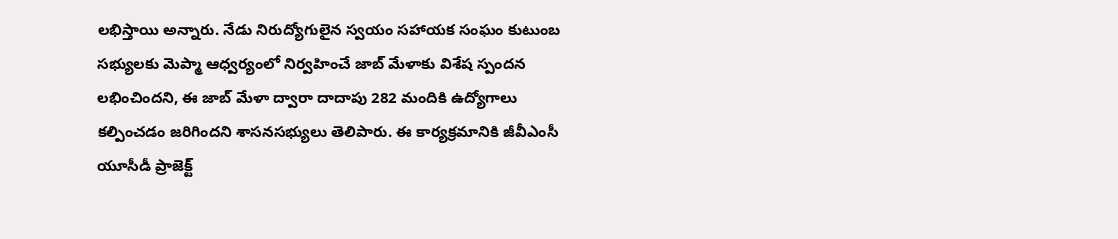లభిస్తాయి అన్నారు. నేడు నిరుద్యోగులైన స్వయం సహాయక సంఘం కుటుంబ సభ్యులకు మెప్మా ఆధ్వర్యంలో నిర్వహించే జాబ్ మేళాకు విశేష స్పందన లభించిందని, ఈ జాబ్ మేళా ద్వారా దాదాపు 282 మందికి ఉద్యోగాలు కల్పించడం జరిగిందని శాసనసభ్యులు తెలిపారు. ఈ కార్యక్రమానికి జీవీఎంసీ యూసీడీ ప్రాజెక్ట్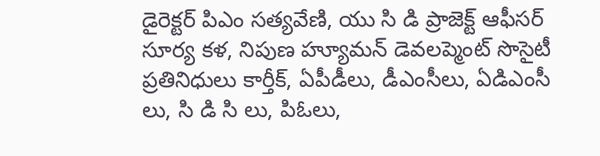డైరెక్టర్ పిఎం సత్యవేణి, యు సి డి ప్రాజెక్ట్ ఆఫీసర్ సూర్య కళ, నిపుణ హ్యూమన్ డెవలప్మెంట్ సొసైటీ ప్రతినిధులు కార్తీక్, ఏపీడీలు, డీఎంసీలు, ఏడిఎంసీ లు, సి డి సి లు, పిఓలు,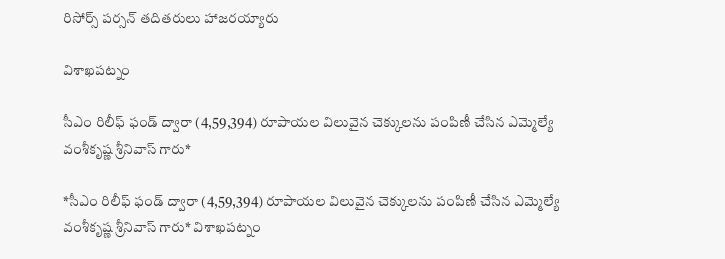రిసోర్స్ పర్సన్ తదితరులు హాజరయ్యారు

విశాఖపట్నం

సీఎం రిలీఫ్ ఫండ్ ద్వారా (4,59,394) రూపాయల విలువైన చెక్కులను పంపిణీ చేసిన ఎమ్మెల్యే వంశీకృష్ణ శ్రీనివాస్ గారు*

*సీఎం రిలీఫ్ ఫండ్ ద్వారా (4,59,394) రూపాయల విలువైన చెక్కులను పంపిణీ చేసిన ఎమ్మెల్యే వంశీకృష్ణ శ్రీనివాస్ గారు* విశాఖపట్నం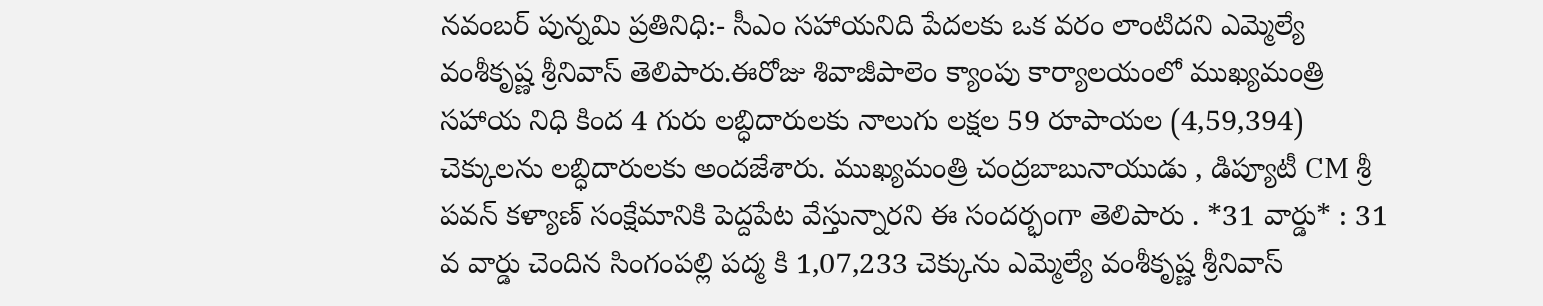నవంబర్ పున్నమి ప్రతినిధి:- సీఎం సహాయనిది పేదలకు ఒక వరం లాంటిదని ఎమ్మెల్యే వంశీకృష్ణ శ్రీనివాస్ తెలిపారు.ఈరోజు శివాజీపాలెం క్యాంపు కార్యాలయంలో ముఖ్యమంత్రి సహాయ నిధి కింద 4 గురు లబ్ధిదారులకు నాలుగు లక్షల 59 రూపాయల (4,59,394) చెక్కులను లబ్ధిదారులకు అందజేశారు. ముఖ్యమంత్రి చంద్రబాబునాయుడు , డిప్యూటీ CM శ్రీ పవన్ కళ్యాణ్ సంక్షేమానికి పెద్దపేట వేస్తున్నారని ఈ సందర్భంగా తెలిపారు . *31 వార్డు* : 31 వ వార్డు చెందిన సింగంపల్లి పద్మ కి 1,07,233 చెక్కును ఎమ్మెల్యే వంశీకృష్ణ శ్రీనివాస్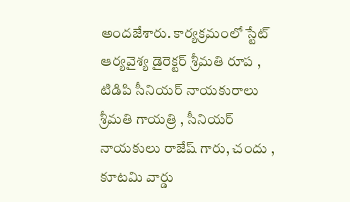అందజేశారు. కార్యక్రమంలో స్టేట్ ఆర్యవైశ్య డైరెక్టర్ శ్రీమతి రూప , టిడిపి సీనియర్ నాయకురాలు శ్రీమతి గాయత్రి , సీనియర్ నాయకులు రాజేష్ గారు, చందు , కూటమి వార్డు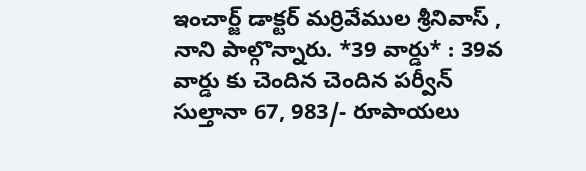ఇంచార్జ్ డాక్టర్ మర్రివేముల శ్రీనివాస్ , నాని పాల్గొన్నారు. *39 వార్డు* : 39వ వార్డు కు చెందిన చెందిన పర్వీన్ సుల్తానా 67, 983/- రూపాయలు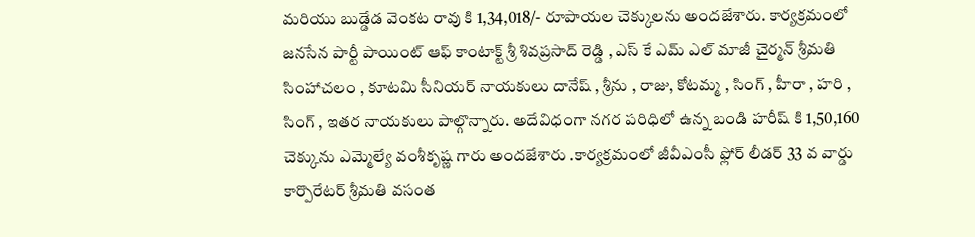మరియు బుడ్డేడ వెంకట రావు కి 1,34,018/- రూపాయల చెక్కులను అందజేశారు. కార్యక్రమంలో జనసేన పార్టీ పాయింట్ ఆఫ్ కాంటాక్ట్ శ్రీ శివప్రసాద్ రెడ్డి , ఎస్ కే ఎమ్ ఎల్ మాజీ చైర్మన్ శ్రీమతి సింహాచలం , కూటమి సీనియర్ నాయకులు దానేష్ , శ్రీను , రాజు, కోటమ్మ , సింగ్ , హీరా , హరి , సింగ్ , ఇతర నాయకులు పాల్గొన్నారు. అదేవిధంగా నగర పరిధిలో ఉన్న బండి హరీష్ కి 1,50,160 చెక్కును ఎమ్మెల్యే వంశీకృష్ణ గారు అందజేశారు .కార్యక్రమంలో జీవీఎంసీ ఫ్లోర్ లీడర్ 33 వ వార్డు కార్పొరేటర్ శ్రీమతి వసంత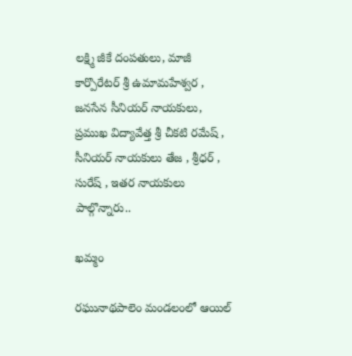లక్ష్మి జీకే దంపతులు, మాజీ కార్పొరేటర్ శ్రీ ఉమామహేశ్వర , జనసేన సీనియర్ నాయకులు, ప్రముఖ విద్యావేత్త శ్రీ చీకటి రమేష్ , సీనియర్ నాయకులు తేజ , శ్రీధర్ , సురేష్ , ఇతర నాయకులు పాల్గొన్నారు..

ఖమ్మం

రఘునాథపాలెం మండలంలో ఆయిల్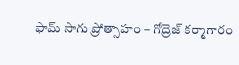ఫామ్ సాగు ప్రోత్సాహం – గోద్రెజ్ కర్మాగారం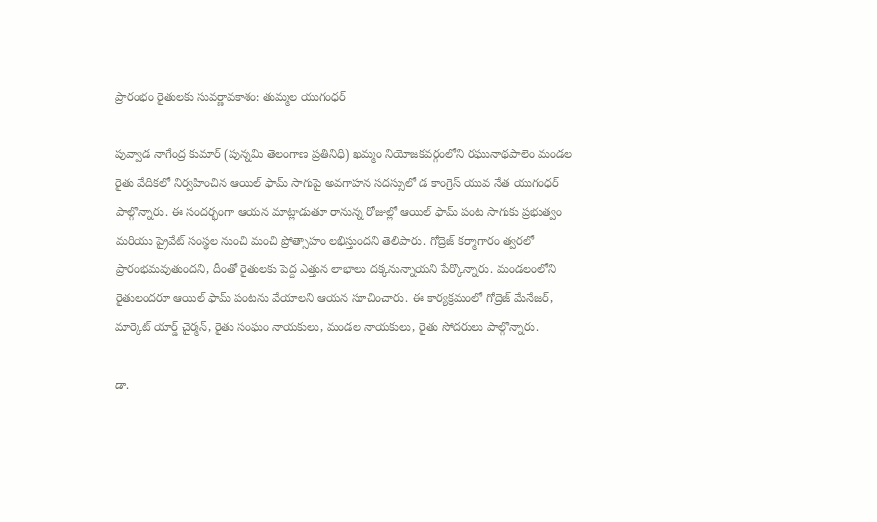ప్రారంభం రైతులకు సువర్ణావకాశం: తుమ్మల యుగంధర్

పువ్వాడ నాగేంద్ర కుమార్ (పున్నమి తెలంగాణ ప్రతినిధి) ఖమ్మం నియోజకవర్గంలోని రఘునాథపాలెం మండల రైతు వేదికలో నిర్వహించిన ఆయిల్ ఫామ్ సాగుపై అవగాహన సదస్సులో డ కాంగ్రెస్ యువ నేత యుగంధర్ పాల్గొన్నారు. ఈ సందర్భంగా ఆయన మాట్లాడుతూ రానున్న రోజుల్లో ఆయిల్ ఫామ్ పంట సాగుకు ప్రభుత్వం మరియు ప్రైవేట్ సంస్థల నుంచి మంచి ప్రోత్సాహం లభిస్తుందని తెలిపారు. గోద్రెజ్ కర్మాగారం త్వరలో ప్రారంభమవుతుందని, దీంతో రైతులకు పెద్ద ఎత్తున లాభాలు దక్కనున్నాయని పేర్కొన్నారు. మండలంలోని రైతులందరూ ఆయిల్ ఫామ్ పంటను వేయాలని ఆయన సూచించారు. ఈ కార్యక్రమంలో గోద్రెజ్ మేనేజర్, మార్కెట్ యార్డ్ చైర్మన్, రైతు సంఘం నాయకులు, మండల నాయకులు, రైతు సోదరులు పాల్గొన్నారు.

డా.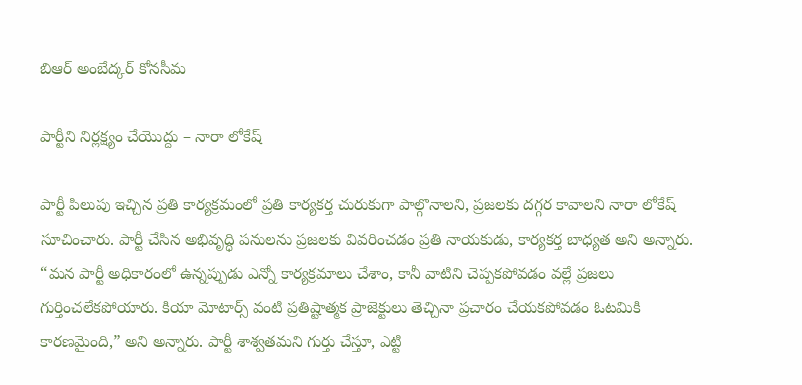బిఆర్ అంబేద్కర్ కోనసీమ

పార్టీని నిర్లక్ష్యం చేయొద్దు – నారా లోకేష్

పార్టీ పిలుపు ఇచ్చిన ప్రతి కార్యక్రమంలో ప్రతి కార్యకర్త చురుకుగా పాల్గొనాలని, ప్రజలకు దగ్గర కావాలని నారా లోకేష్ సూచించారు. పార్టీ చేసిన అభివృద్ధి పనులను ప్రజలకు వివరించడం ప్రతి నాయకుడు, కార్యకర్త బాధ్యత అని అన్నారు. “మన పార్టీ అధికారంలో ఉన్నప్పుడు ఎన్నో కార్యక్రమాలు చేశాం, కానీ వాటిని చెప్పకపోవడం వల్లే ప్రజలు గుర్తించలేకపోయారు. కియా మోటార్స్ వంటి ప్రతిష్టాత్మక ప్రాజెక్టులు తెచ్చినా ప్రచారం చేయకపోవడం ఓటమికి కారణమైంది,” అని అన్నారు. పార్టీ శాశ్వతమని గుర్తు చేస్తూ, ఎట్టి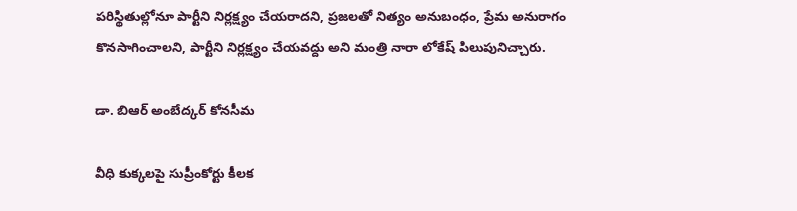పరిస్థితుల్లోనూ పార్టీని నిర్లక్ష్యం చేయరాదని, ప్రజలతో నిత్యం అనుబంధం, ప్రేమ అనురాగం కొనసాగించాలని, పార్టీని నిర్లక్ష్యం చేయవద్దు అని మంత్రి నారా లోకేష్ పిలుపునిచ్చారు.

డా. బిఆర్ అంబేద్కర్ కోనసీమ

వీధి కుక్కలపై సుప్రీంకోర్టు కీలక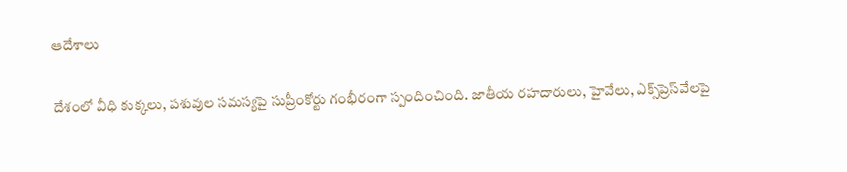ఆదేశాలు

దేశంలో వీధి కుక్కలు, పశువుల సమస్యపై సుప్రీంకోర్టు గంభీరంగా స్పందించింది. జాతీయ రహదారులు, హైవేలు, ఎక్స్‌ప్రెస్‌వేలపై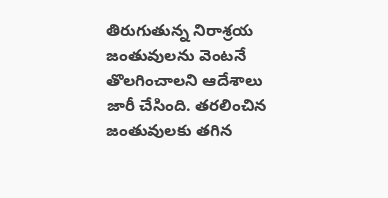తిరుగుతున్న నిరాశ్రయ జంతువులను వెంటనే తొలగించాలని ఆదేశాలు జారీ చేసింది. తరలించిన జంతువులకు తగిన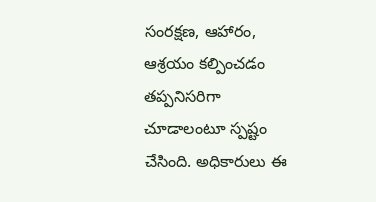సంరక్షణ, ఆహారం, ఆశ్రయం కల్పించడం తప్పనిసరిగా చూడాలంటూ స్పష్టం చేసింది. అధికారులు ఈ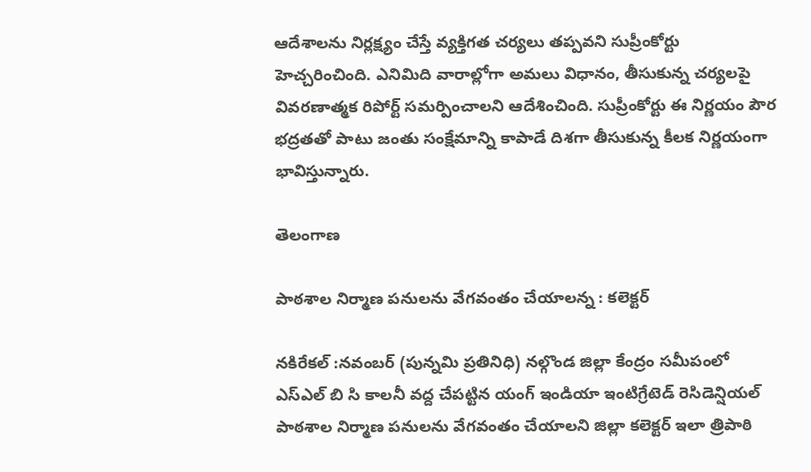ఆదేశాలను నిర్లక్ష్యం చేస్తే వ్యక్తిగత చర్యలు తప్పవని సుప్రీంకోర్టు హెచ్చరించింది. ఎనిమిది వారాల్లోగా అమలు విధానం, తీసుకున్న చర్యలపై వివరణాత్మక రిపోర్ట్ సమర్పించాలని ఆదేశించింది. సుప్రీంకోర్టు ఈ నిర్ణయం పౌర భద్రతతో పాటు జంతు సంక్షేమాన్ని కాపాడే దిశగా తీసుకున్న కీలక నిర్ణయంగా భావిస్తున్నారు.

తెలంగాణ

పాఠశాల నిర్మాణ పనులను వేగవంతం చేయాలన్న : కలెక్టర్

నకిరేకల్ :నవంబర్ (పున్నమి ప్రతినిధి) నల్గొండ జిల్లా కేంద్రం సమీపంలో ఎస్ఎల్ బి సి కాలనీ వద్ద చేపట్టిన యంగ్ ఇండియా ఇంటిగ్రేటెడ్ రెసిడెన్షియల్ పాఠశాల నిర్మాణ పనులను వేగవంతం చేయాలని జిల్లా కలెక్టర్ ఇలా త్రిపాఠి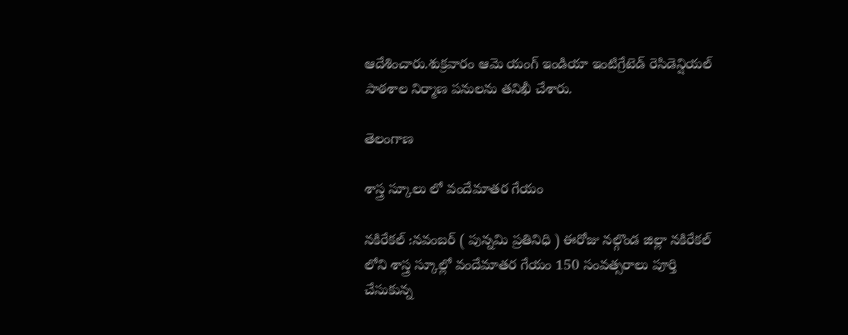ఆదేశించారు.శుక్రవారం ఆమె యంగ్ ఇండియా ఇంటిగ్రేటెడ్ రెసిడెన్షియల్ పాఠశాల నిర్మాణ పనులను తనిఖీ చేశారు.

తెలంగాణ

శాస్త్ర స్కూలు లో వందేమాతర గేయం

నకిరేకల్ :నవంబర్ ( పున్నమి ప్రతినిధి ) ఈరోజు నల్గొండ జిల్లా నకిరేకల్ లోని శాస్త్ర స్కూల్లో వందేమాతర గేయం 150 సంవత్సరాలు పూర్తి చేసుకున్న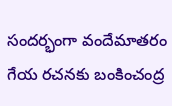సందర్భంగా వందేమాతరం గేయ రచనకు బంకించంద్ర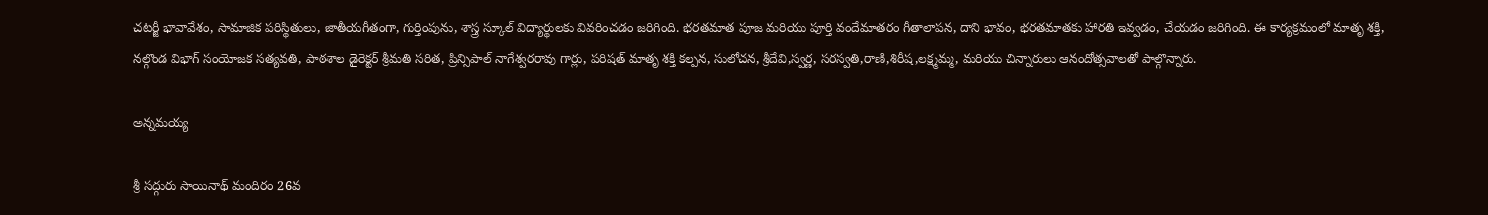చటర్జీ భావావేశం, సామాజిక పరిస్థితులు, జాతీయగీతంగా, గుర్తింపును, శాస్త్ర స్కూల్ విద్యార్థులకు వివరించడం జరిగింది. భరతమాత పూజ మరియు పూర్తి వందేమాతరం గీతాలాపన, దాని భావం, భరతమాతకు హారతి ఇవ్వడం, చేయడం జరిగింది. ఈ కార్యక్రమంలో మాతృ శక్తి, నల్గొండ విభాగ్ సంయోజక సత్యవతి, పాఠశాల డైరెక్టర్ శ్రీమతి సరిత, ప్రిన్సిపాల్ నాగేశ్వరరావు గార్లు, పరిషత్ మాతృ శక్తి కల్పన, సులోచన, శ్రీదేవి,స్వర్ణ, సరస్వతి,రాణి,శిరీష,లక్ష్మమ్మ, మరియు చిన్నారులు ఆనందోత్సవాలతో పాల్గొన్నారు.

అన్నమయ్య

శ్రీ సద్గురు సాయినాథ్ మందిరం 26వ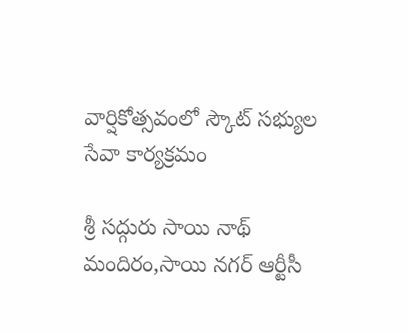వార్షికోత్సవంలో స్కౌట్ సభ్యుల సేవా కార్యక్రమం

శ్రీ సద్గురు సాయి నాథ్ మందిరం,సాయి నగర్ ఆర్టీసీ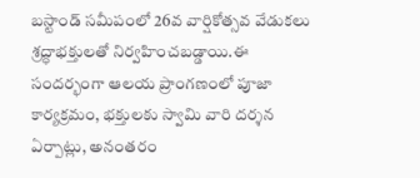బస్టాండ్ సమీపంలో 26వ వార్షికోత్సవ వేడుకలు శ్రద్ధాభక్తులతో నిర్వహించబడ్డాయి.ఈ సందర్భంగా ఆలయ ప్రాంగణంలో పూజా కార్యక్రమం, భక్తులకు స్వామి వారి దర్శన ఏర్పాట్లు, అనంతరం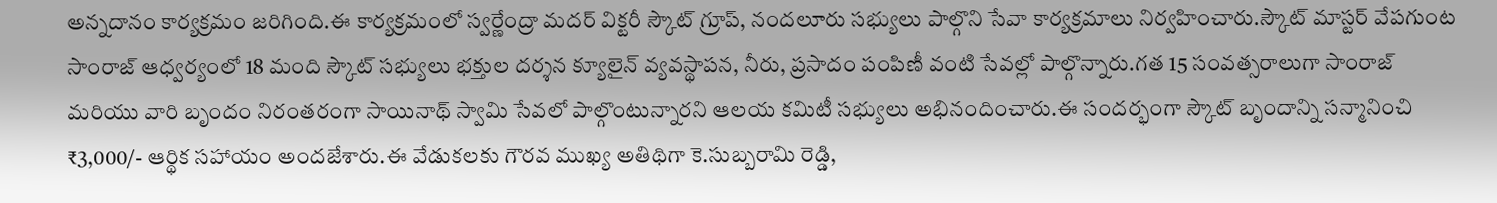అన్నదానం కార్యక్రమం జరిగింది.ఈ కార్యక్రమంలో స్వర్ణేంద్రా మదర్ విక్టరీ స్కౌట్ గ్రూప్, నందలూరు సభ్యులు పాల్గొని సేవా కార్యక్రమాలు నిర్వహించారు.స్కౌట్ మాస్టర్ వేపగుంట సాంరాజ్ ఆధ్వర్యంలో 18 మంది స్కౌట్ సభ్యులు భక్తుల దర్శన క్యూలైన్ వ్యవస్థాపన, నీరు, ప్రసాదం పంపిణీ వంటి సేవల్లో పాల్గొన్నారు.గత 15 సంవత్సరాలుగా సాంరాజ్ మరియు వారి బృందం నిరంతరంగా సాయినాథ్ స్వామి సేవలో పాల్గొంటున్నారని ఆలయ కమిటీ సభ్యులు అభినందించారు.ఈ సందర్భంగా స్కౌట్ బృందాన్ని సన్మానించి ₹3,000/- ఆర్థిక సహాయం అందజేశారు.ఈ వేడుకలకు గౌరవ ముఖ్య అతిథిగా కె.సుబ్బరామి రెడ్డి,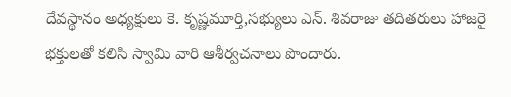దేవస్థానం అధ్యక్షులు కె. కృష్ణమూర్తి,సభ్యులు ఎన్. శివరాజు తదితరులు హాజరై భక్తులతో కలిసి స్వామి వారి ఆశీర్వచనాలు పొందారు.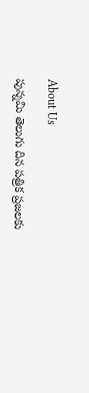About Us

పున్నమి తెలుగు దిన పత్రిక ప్రజలకు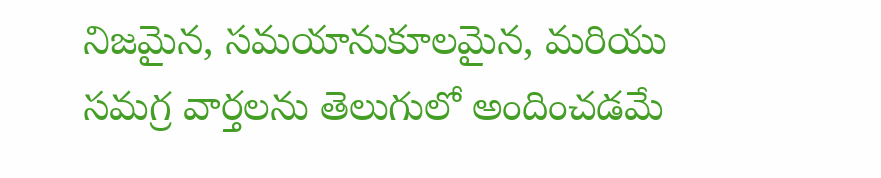నిజమైన, సమయానుకూలమైన, మరియు సమగ్ర వార్తలను తెలుగులో అందించడమే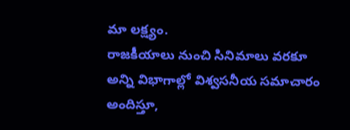మా లక్ష్యం.
రాజకీయాలు నుంచి సినిమాలు వరకూ అన్ని విభాగాల్లో విశ్వసనీయ సమాచారం అందిస్తూ,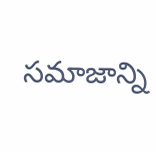సమాజాన్ని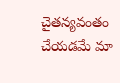చైతన్యవంతం చేయడమే మా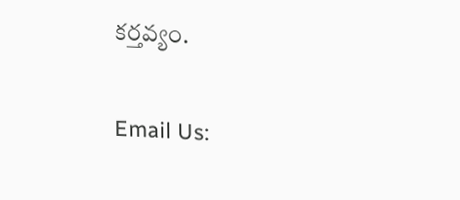కర్తవ్యం.

Email Us: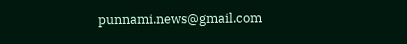punnami.news@gmail.com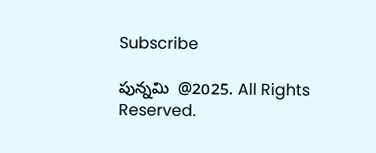Subscribe

పున్నమి  @2025. All Rights Reserved.